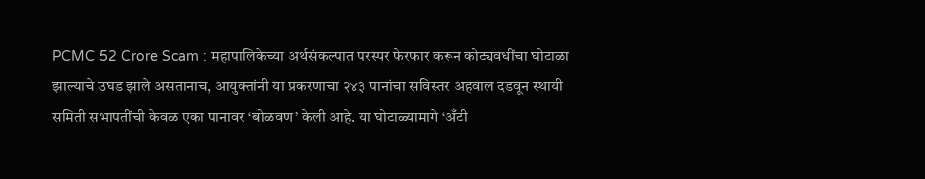PCMC 52 Crore Scam : महापालिकेच्या अर्थसंकल्पात परस्पर फेरफार करून कोट्यवधींचा घोटाळा झाल्याचे उघड झाले असतानाच, आयुक्तांनी या प्रकरणाचा २४३ पानांचा सविस्तर अहवाल दडवून स्थायी समिती सभापतींची केवळ एका पानावर ‘बोळवण’ केली आहे. या घोटाळ्यामागे ‘अँटी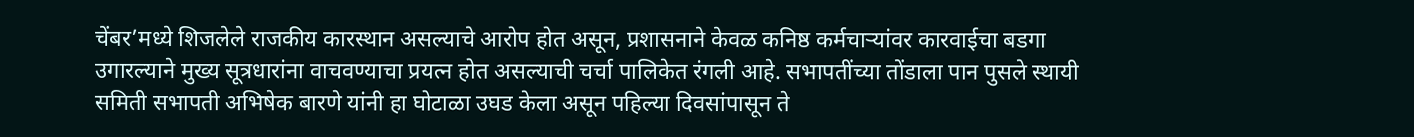चेंबर’मध्ये शिजलेले राजकीय कारस्थान असल्याचे आरोप होत असून, प्रशासनाने केवळ कनिष्ठ कर्मचाऱ्यांवर कारवाईचा बडगा उगारल्याने मुख्य सूत्रधारांना वाचवण्याचा प्रयत्न होत असल्याची चर्चा पालिकेत रंगली आहे. सभापतींच्या तोंडाला पान पुसले स्थायी समिती सभापती अभिषेक बारणे यांनी हा घोटाळा उघड केला असून पहिल्या दिवसांपासून ते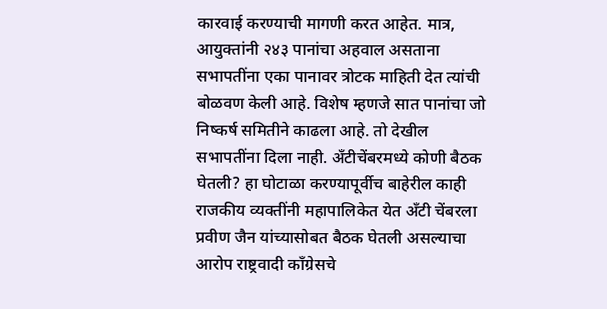कारवाई करण्याची मागणी करत आहेत. मात्र, आयुक्तांनी २४३ पानांचा अहवाल असताना सभापतींना एका पानावर त्रोटक माहिती देत त्यांची बोळवण केली आहे. विशेष म्हणजे सात पानांचा जो निष्कर्ष समितीने काढला आहे. तो देखील सभापतींना दिला नाही. अँटीचेंबरमध्ये कोणी बैठक घेतली? हा घोटाळा करण्यापूर्वीच बाहेरील काही राजकीय व्यक्तींनी महापालिकेत येत अँटी चेंबरला प्रवीण जैन यांच्यासोबत बैठक घेतली असल्याचा आरोप राष्ट्रवादी काँग्रेसचे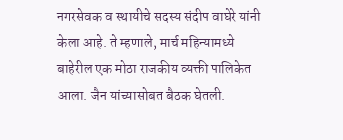नगरसेवक व स्थायीचे सदस्य संदीप वाघेरे यांनी केला आहे. ते म्हणाले, मार्च महिन्यामध्ये बाहेरील एक मोठा राजकीय व्यक्ती पालिकेत आला. जैन यांच्यासोबत बैठक घेतली.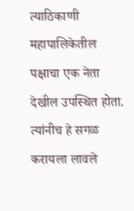त्याठिकाणी महापालिकेतील पक्षाचा एक नेता देखील उपस्थित होता. त्यांनीच हे सगळ करायला लावले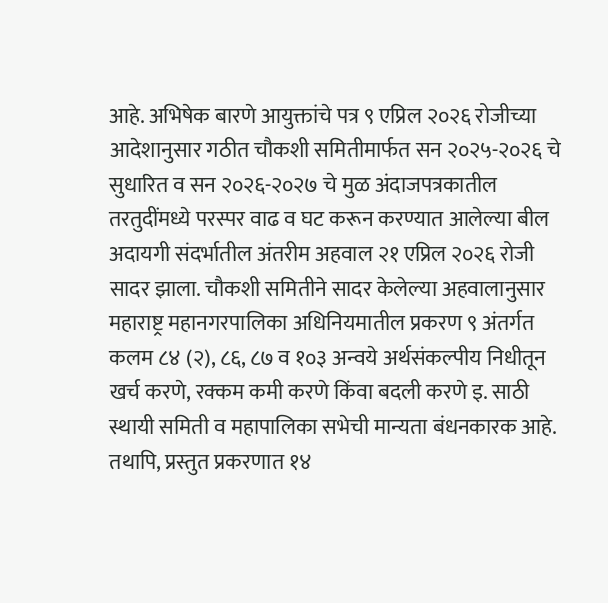आहे. अभिषेक बारणे आयुक्तांचे पत्र ९ एप्रिल २०२६ रोजीच्या आदेशानुसार गठीत चौकशी समितीमार्फत सन २०२५-२०२६ चे सुधारित व सन २०२६-२०२७ चे मुळ अंदाजपत्रकातील तरतुदींमध्ये परस्पर वाढ व घट करून करण्यात आलेल्या बील अदायगी संदर्भातील अंतरीम अहवाल २१ एप्रिल २०२६ रोजी सादर झाला. चौकशी समितीने सादर केलेल्या अहवालानुसार महाराष्ट्र महानगरपालिका अधिनियमातील प्रकरण ९ अंतर्गत कलम ८४ (२), ८६, ८७ व १०३ अन्वये अर्थसंकल्पीय निधीतून खर्च करणे, रक्कम कमी करणे किंवा बदली करणे इ. साठी स्थायी समिती व महापालिका सभेची मान्यता बंधनकारक आहे. तथापि, प्रस्तुत प्रकरणात १४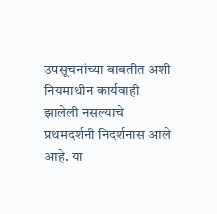उपसूचनांच्या बाबतीत अशी नियमाधीन कार्यवाही झालेली नसल्याचे प्रथमदर्शनी निदर्शनास आले आहे. या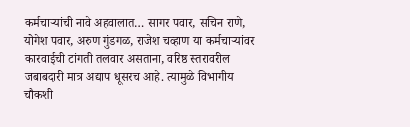कर्मचाऱ्यांची नावे अहवालात… सागर पवार, सचिन राणे, योगेश पवार, अरुण गुंडगळ, राजेश चव्हाण या कर्मचाऱ्यांवर कारवाईची टांगती तलवार असताना, वरिष्ठ स्तरावरील जबाबदारी मात्र अद्याप धूसरच आहे. त्यामुळे विभागीय चौकशी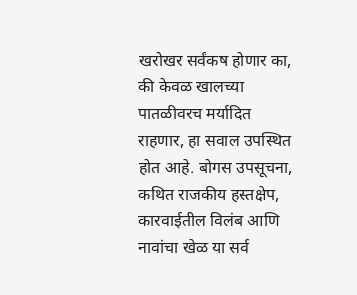खरोखर सर्वंकष होणार का, की केवळ खालच्या पातळीवरच मर्यादित राहणार, हा सवाल उपस्थित होत आहे. बोगस उपसूचना, कथित राजकीय हस्तक्षेप, कारवाईतील विलंब आणि नावांचा खेळ या सर्व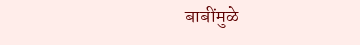बाबींमुळे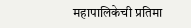महापालिकेची प्रतिमा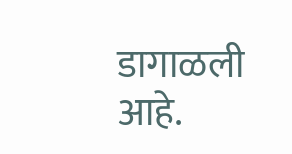डागाळली आहे.